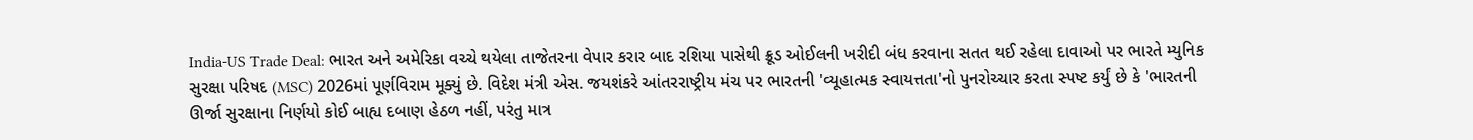India-US Trade Deal: ભારત અને અમેરિકા વચ્ચે થયેલા તાજેતરના વેપાર કરાર બાદ રશિયા પાસેથી ક્રૂડ ઓઈલની ખરીદી બંધ કરવાના સતત થઈ રહેલા દાવાઓ પર ભારતે મ્યુનિક સુરક્ષા પરિષદ (MSC) 2026માં પૂર્ણવિરામ મૂક્યું છે. વિદેશ મંત્રી એસ. જયશંકરે આંતરરાષ્ટ્રીય મંચ પર ભારતની 'વ્યૂહાત્મક સ્વાયત્તતા'નો પુનરોચ્ચાર કરતા સ્પષ્ટ કર્યું છે કે 'ભારતની ઊર્જા સુરક્ષાના નિર્ણયો કોઈ બાહ્ય દબાણ હેઠળ નહીં, પરંતુ માત્ર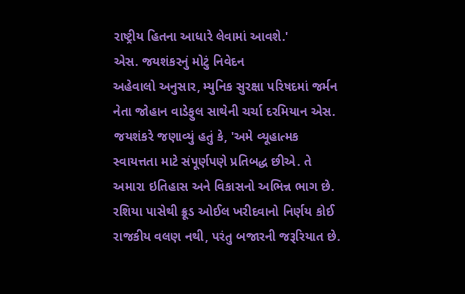રાષ્ટ્રીય હિતના આધારે લેવામાં આવશે.'
એસ. જયશંકરનું મોટું નિવેદન
અહેવાલો અનુસાર, મ્યુનિક સુરક્ષા પરિષદમાં જર્મન નેતા જોહાન વાડેફુલ સાથેની ચર્ચા દરમિયાન એસ. જયશંકરે જણાવ્યું હતું કે, 'અમે વ્યૂહાત્મક સ્વાયત્તતા માટે સંપૂર્ણપણે પ્રતિબદ્ધ છીએ. તે અમારા ઇતિહાસ અને વિકાસનો અભિન્ન ભાગ છે. રશિયા પાસેથી ક્રૂડ ઓઈલ ખરીદવાનો નિર્ણય કોઈ રાજકીય વલણ નથી, પરંતુ બજારની જરૂરિયાત છે.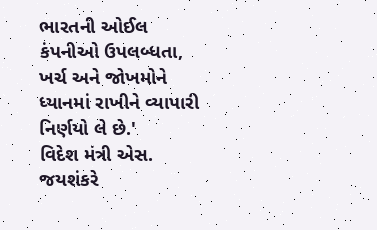ભારતની ઓઈલ કંપનીઓ ઉપલબ્ધતા, ખર્ચ અને જોખમોને ધ્યાનમાં રાખીને વ્યાપારી નિર્ણયો લે છે.'
વિદેશ મંત્રી એસ. જયશંકરે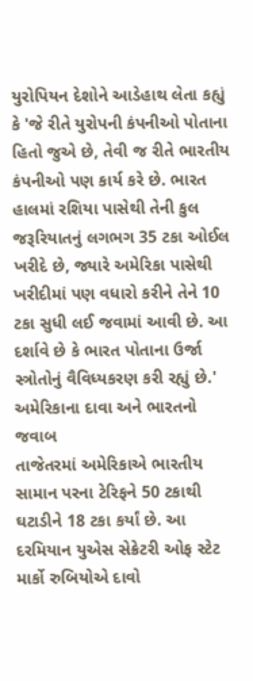યુરોપિયન દેશોને આડેહાથ લેતા કહ્યું કે 'જે રીતે યુરોપની કંપનીઓ પોતાના હિતો જુએ છે, તેવી જ રીતે ભારતીય કંપનીઓ પણ કાર્ય કરે છે. ભારત હાલમાં રશિયા પાસેથી તેની કુલ જરૂરિયાતનું લગભગ 35 ટકા ઓઈલ ખરીદે છે, જ્યારે અમેરિકા પાસેથી ખરીદીમાં પણ વધારો કરીને તેને 10 ટકા સુધી લઈ જવામાં આવી છે. આ દર્શાવે છે કે ભારત પોતાના ઉર્જા સ્ત્રોતોનું વૈવિધ્યકરણ કરી રહ્યું છે.'
અમેરિકાના દાવા અને ભારતનો જવાબ
તાજેતરમાં અમેરિકાએ ભારતીય સામાન પરના ટેરિફને 50 ટકાથી ઘટાડીને 18 ટકા કર્યાં છે. આ દરમિયાન યુએસ સેક્રેટરી ઓફ સ્ટેટ માર્કો રુબિયોએ દાવો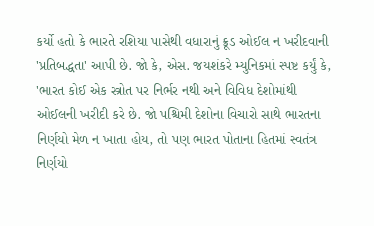કર્યો હતો કે ભારતે રશિયા પાસેથી વધારાનું ક્રૂડ ઓઈલ ન ખરીદવાની 'પ્રતિબદ્ધતા' આપી છે. જો કે, એસ. જયશંકરે મ્યુનિકમાં સ્પષ્ટ કર્યું કે, 'ભારત કોઈ એક સ્ત્રોત પર નિર્ભર નથી અને વિવિધ દેશોમાંથી ઓઈલની ખરીદી કરે છે. જો પશ્ચિમી દેશોના વિચારો સાથે ભારતના નિર્ણયો મેળ ન ખાતા હોય, તો પણ ભારત પોતાના હિતમાં સ્વતંત્ર નિર્ણયો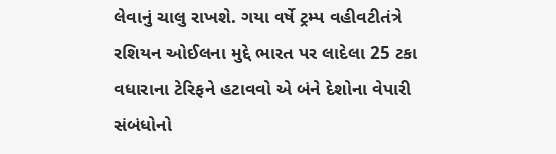લેવાનું ચાલુ રાખશે. ગયા વર્ષે ટ્રમ્પ વહીવટીતંત્રે રશિયન ઓઈલના મુદ્દે ભારત પર લાદેલા 25 ટકા વધારાના ટેરિફને હટાવવો એ બંને દેશોના વેપારી સંબંધોનો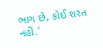ભાગ છે, કોઈ શરત નહીં.'